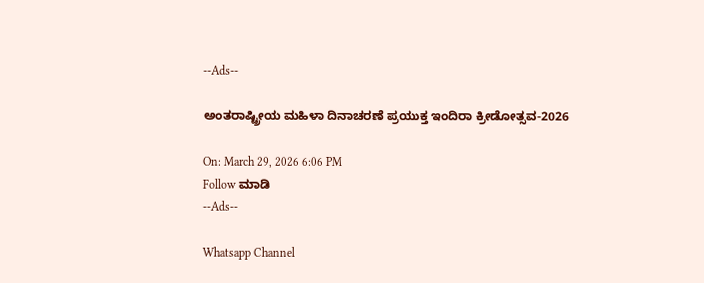--Ads--

ಅಂತರಾಷ್ಟ್ರೀಯ ಮಹಿಳಾ ದಿನಾಚರಣೆ ಪ್ರಯುಕ್ತ ಇಂದಿರಾ ಕ್ರೀಡೋತ್ಸವ-2026

On: March 29, 2026 6:06 PM
Follow ಮಾಡಿ
--Ads--

Whatsapp Channel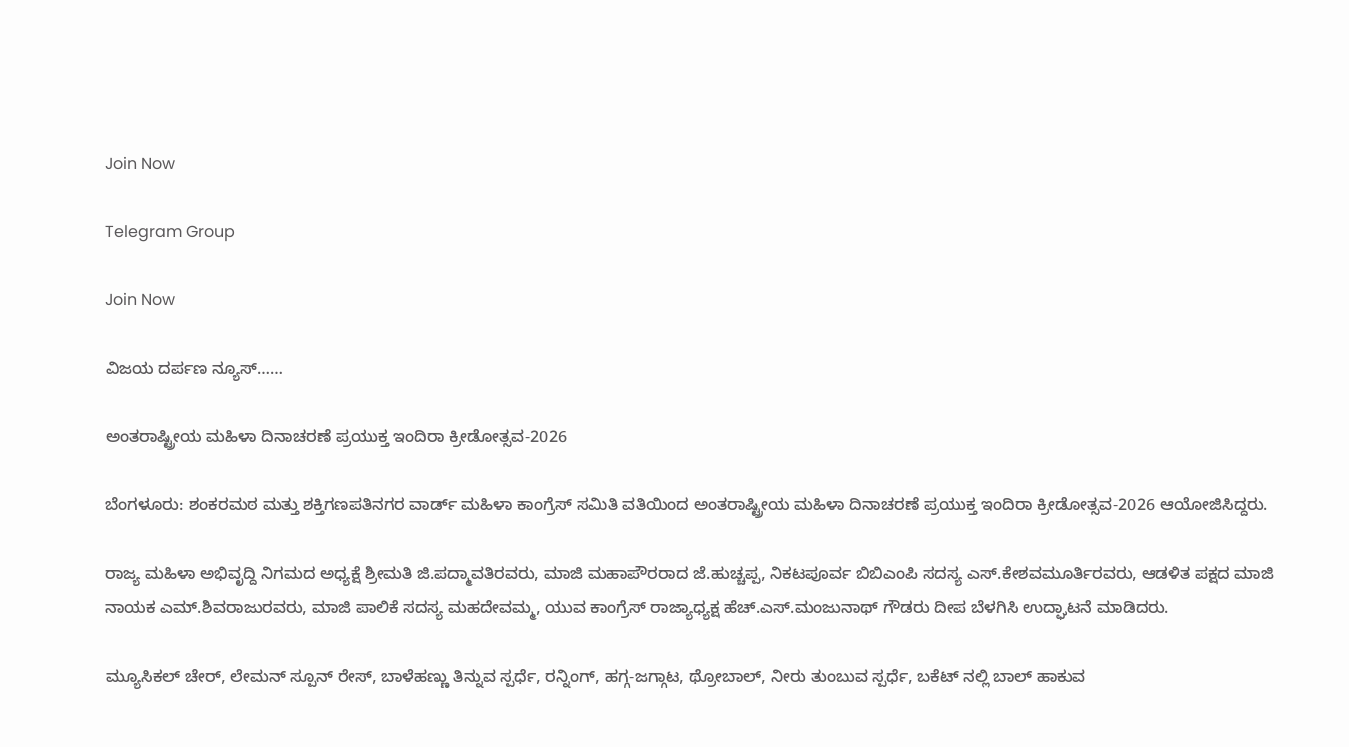Join Now

Telegram Group

Join Now

ವಿಜಯ ದರ್ಪಣ ನ್ಯೂಸ್……

ಅಂತರಾಷ್ಟ್ರೀಯ ಮಹಿಳಾ ದಿನಾಚರಣೆ ಪ್ರಯುಕ್ತ ಇಂದಿರಾ ಕ್ರೀಡೋತ್ಸವ-2026

ಬೆಂಗಳೂರು: ಶಂಕರಮಠ ಮತ್ತು ಶಕ್ತಿಗಣಪತಿನಗರ ವಾರ್ಡ್ ಮಹಿಳಾ ಕಾಂಗ್ರೆಸ್ ಸಮಿತಿ ವತಿಯಿಂದ ಅಂತರಾಷ್ಟ್ರೀಯ ಮಹಿಳಾ ದಿನಾಚರಣೆ ಪ್ರಯುಕ್ತ ಇಂದಿರಾ ಕ್ರೀಡೋತ್ಸವ-2026 ಆಯೋಜಿಸಿದ್ದರು.

ರಾಜ್ಯ ಮಹಿಳಾ ಅಭಿವೃದ್ದಿ ನಿಗಮದ ಅಧ್ಯಕ್ಷೆ ಶ್ರೀಮತಿ ಜಿ.ಪದ್ಮಾವತಿರವರು, ಮಾಜಿ ಮಹಾಪೌರರಾದ ಜೆ.ಹುಚ್ಚಪ್ಪ, ನಿಕಟಪೂರ್ವ ಬಿಬಿಎಂಪಿ ಸದಸ್ಯ ಎಸ್.ಕೇಶವಮೂರ್ತಿರವರು, ಆಡಳಿತ ಪಕ್ಷದ ಮಾಜಿ ನಾಯಕ ಎಮ್.ಶಿವರಾಜುರವರು, ಮಾಜಿ ಪಾಲಿಕೆ ಸದಸ್ಯ ಮಹದೇವಮ್ಮ, ಯುವ ಕಾಂಗ್ರೆಸ್ ರಾಜ್ಯಾಧ್ಯಕ್ಷ ಹೆಚ್.ಎಸ್.ಮಂಜುನಾಥ್ ಗೌಡರು ದೀಪ ಬೆಳಗಿಸಿ ಉದ್ಘಾಟನೆ ಮಾಡಿದರು.

ಮ್ಯೂಸಿಕಲ್ ಚೇರ್, ಲೇಮನ್ ಸ್ಪೂನ್ ರೇಸ್, ಬಾಳೆಹಣ್ಣು ತಿನ್ನುವ ಸ್ಪರ್ಧೆ, ರನ್ನಿಂಗ್, ಹಗ್ಗ-ಜಗ್ಗಾಟ, ಥ್ರೋಬಾಲ್, ನೀರು ತುಂಬುವ ಸ್ಪರ್ಧೆ, ಬಕೆಟ್ ನಲ್ಲಿ ಬಾಲ್ ಹಾಕುವ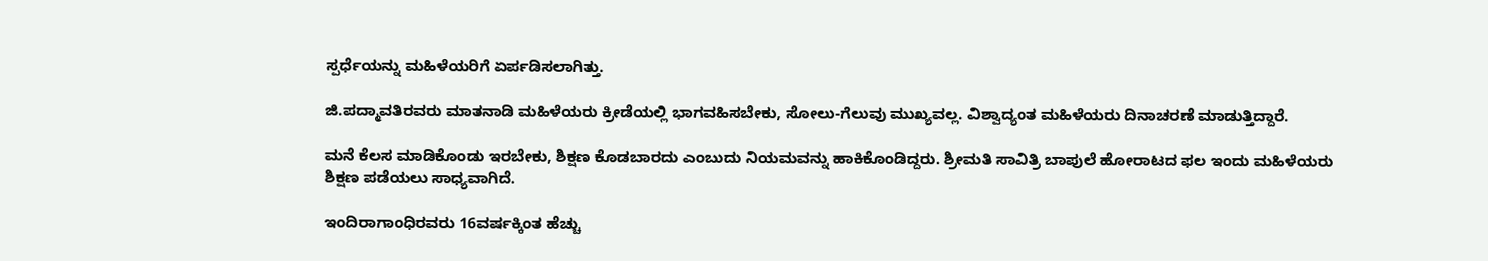ಸ್ಪರ್ಧೆಯನ್ನು ಮಹಿಳೆಯರಿಗೆ ಏರ್ಪಡಿಸಲಾಗಿತ್ತು.

ಜಿ.ಪದ್ಮಾವತಿರವರು ಮಾತನಾಡಿ ಮಹಿಳೆಯರು ಕ್ರೀಡೆಯಲ್ಲಿ ಭಾಗವಹಿಸಬೇಕು, ಸೋಲು-ಗೆಲುವು ಮುಖ್ಯವಲ್ಲ. ವಿಶ್ವಾದ್ಯಂತ ಮಹಿಳೆಯರು ದಿನಾಚರಣೆ ಮಾಡುತ್ತಿದ್ದಾರೆ.

ಮನೆ ಕೆಲಸ ಮಾಡಿಕೊಂಡು ಇರಬೇಕು, ಶಿಕ್ಷಣ ಕೊಡಬಾರದು ಎಂಬುದು ನಿಯಮವನ್ನು ಹಾಕಿಕೊಂಡಿದ್ದರು. ಶ್ರೀಮತಿ ಸಾವಿತ್ರಿ ಬಾಪುಲೆ ಹೋರಾಟದ ಫಲ ಇಂದು ಮಹಿಳೆಯರು ಶಿಕ್ಷಣ ಪಡೆಯಲು ಸಾಧ್ಯವಾಗಿದೆ.

ಇಂದಿರಾಗಾಂಧಿರವರು 16ವರ್ಷಕ್ಕಿಂತ ಹೆಚ್ಚು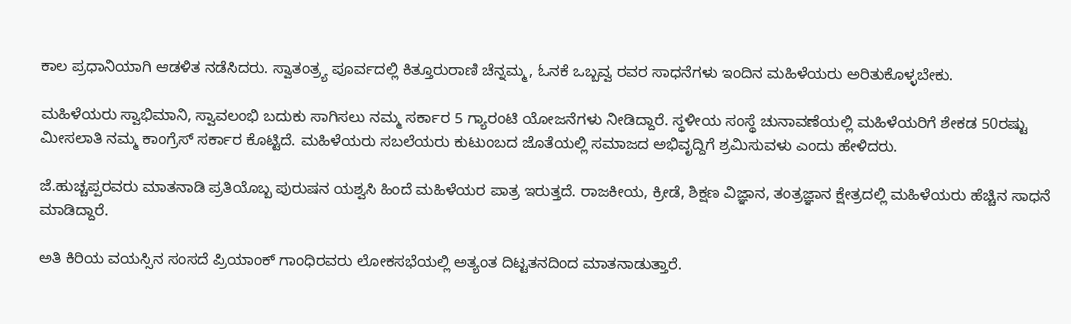ಕಾಲ ಪ್ರಧಾನಿಯಾಗಿ ಆಡಳಿತ ನಡೆಸಿದರು. ಸ್ವಾತಂತ್ರ್ಯ ಪೂರ್ವದಲ್ಲಿ ಕಿತ್ತೂರುರಾಣಿ ಚೆನ್ನಮ್ಮ, ಓನಕೆ ಒಬ್ಬವ್ವ ರವರ ಸಾಧನೆಗಳು ಇಂದಿನ ಮಹಿಳೆಯರು ಅರಿತುಕೊಳ್ಳಬೇಕು.

ಮಹಿಳೆಯರು ಸ್ವಾಭಿಮಾನಿ, ಸ್ವಾವಲಂಭಿ ಬದುಕು ಸಾಗಿಸಲು ನಮ್ಮ ಸರ್ಕಾರ 5 ಗ್ಯಾರಂಟಿ ಯೋಜನೆಗಳು ನೀಡಿದ್ದಾರೆ. ಸ್ಥಳೀಯ ಸಂಸ್ಥೆ ಚುನಾವಣೆಯಲ್ಲಿ ಮಹಿಳೆಯರಿಗೆ ಶೇಕಡ 50ರಷ್ಟು ಮೀಸಲಾತಿ ನಮ್ಮ ಕಾಂಗ್ರೆಸ್ ಸರ್ಕಾರ ಕೊಟ್ಟಿದೆ. ಮಹಿಳೆಯರು ಸಬಲೆಯರು ಕುಟುಂಬದ ಜೊತೆಯಲ್ಲಿ ಸಮಾಜದ ಅಭಿವೃದ್ದಿಗೆ ಶ್ರಮಿಸುವಳು ಎಂದು ಹೇಳಿದರು.

ಜೆ.ಹುಚ್ಚಪ್ಪರವರು ಮಾತನಾಡಿ ಪ್ರತಿಯೊಬ್ಬ ಪುರುಷನ ಯಶ್ವಸಿ ಹಿಂದೆ ಮಹಿಳೆಯರ ಪಾತ್ರ ಇರುತ್ತದೆ. ರಾಜಕೀಯ, ಕ್ರೀಡೆ, ಶಿಕ್ಷಣ ವಿಜ್ಞಾನ, ತಂತ್ರಜ್ಞಾನ ಕ್ಷೇತ್ರದಲ್ಲಿ ಮಹಿಳೆಯರು ಹೆಚ್ಚಿನ ಸಾಧನೆ ಮಾಡಿದ್ದಾರೆ.

ಅತಿ ಕಿರಿಯ ವಯಸ್ಸಿನ ಸಂಸದೆ ಪ್ರಿಯಾಂಕ್ ಗಾಂಧಿರವರು ಲೋಕಸಭೆಯಲ್ಲಿ ಅತ್ಯಂತ ದಿಟ್ಟತನದಿಂದ ಮಾತನಾಡುತ್ತಾರೆ.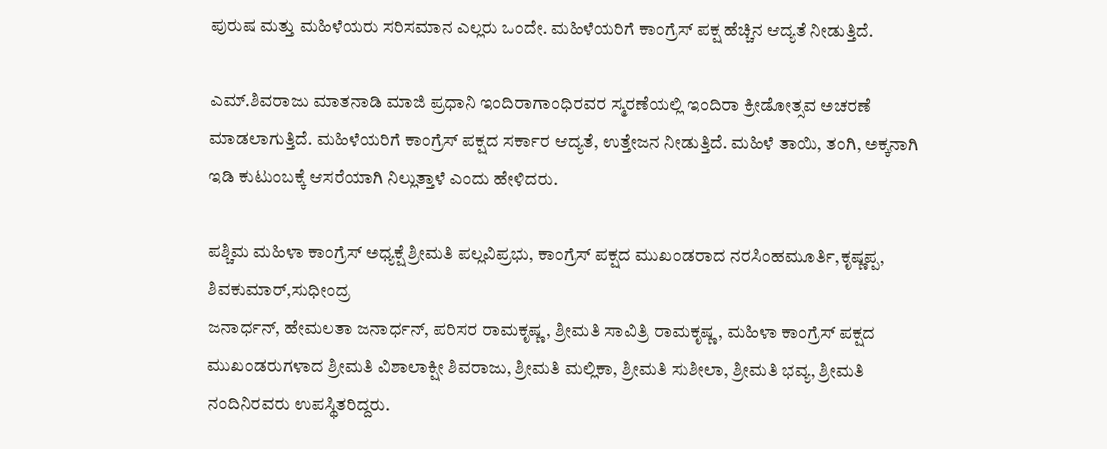ಪುರುಷ ಮತ್ತು ಮಹಿಳೆಯರು ಸರಿಸಮಾನ ಎಲ್ಲರು ಒಂದೇ. ಮಹಿಳೆಯರಿಗೆ ಕಾಂಗ್ರೆಸ್ ಪಕ್ಷ ಹೆಚ್ಚಿನ ಆದ್ಯತೆ ನೀಡುತ್ತಿದೆ.

ಎಮ್.ಶಿವರಾಜು ಮಾತನಾಡಿ ಮಾಜಿ ಪ್ರಧಾನಿ ಇಂದಿರಾಗಾಂಧಿರವರ ಸ್ಮರಣೆಯಲ್ಲಿ ಇಂದಿರಾ ಕ್ರೀಡೋತ್ಸವ ಅಚರಣೆ ಮಾಡಲಾಗುತ್ತಿದೆ. ಮಹಿಳೆಯರಿಗೆ ಕಾಂಗ್ರೆಸ್ ಪಕ್ಷದ ಸರ್ಕಾರ ಆದ್ಯತೆ, ಉತ್ತೇಜನ ನೀಡುತ್ತಿದೆ. ಮಹಿಳೆ ತಾಯಿ, ತಂಗಿ, ಅಕ್ಕನಾಗಿ ಇಡಿ ಕುಟುಂಬಕ್ಕೆ ಆಸರೆಯಾಗಿ ನಿಲ್ಲುತ್ತಾಳೆ ಎಂದು ಹೇಳಿದರು.

ಪಶ್ಚಿಮ ಮಹಿಳಾ ಕಾಂಗ್ರೆಸ್ ಅಧ್ಯಕ್ಷೆ ಶ್ರೀಮತಿ ಪಲ್ಲವಿಪ್ರಭು, ಕಾಂಗ್ರೆಸ್ ಪಕ್ಷದ ಮುಖಂಡರಾದ ನರಸಿಂಹಮೂರ್ತಿ,ಕೃಷ್ಣಪ್ಪ, ಶಿವಕುಮಾರ್,ಸುಧೀಂದ್ರ
ಜನಾರ್ಧನ್, ಹೇಮಲತಾ ಜನಾರ್ಧನ್, ಪರಿಸರ ರಾಮಕೃಷ್ಣ, ಶ್ರೀಮತಿ ಸಾವಿತ್ರಿ ರಾಮಕೃಷ್ಣ, ಮಹಿಳಾ ಕಾಂಗ್ರೆಸ್ ಪಕ್ಷದ ಮುಖಂಡರುಗಳಾದ ಶ್ರೀಮತಿ ವಿಶಾಲಾಕ್ಷೀ ಶಿವರಾಜು, ಶ್ರೀಮತಿ ಮಲ್ಲಿಕಾ, ಶ್ರೀಮತಿ ಸುಶೀಲಾ, ಶ್ರೀಮತಿ ಭವ್ಯ, ಶ್ರೀಮತಿ ನಂದಿನಿರವರು ಉಪಸ್ಥಿತರಿದ್ದರು.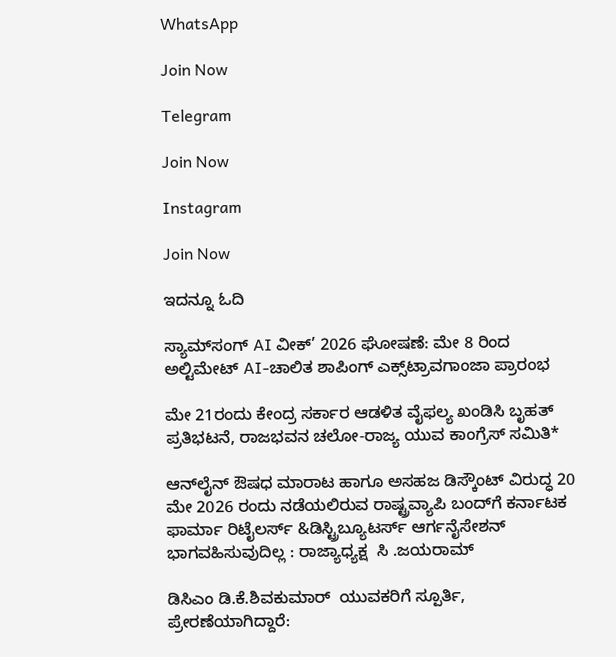WhatsApp

Join Now

Telegram

Join Now

Instagram

Join Now

ಇದನ್ನೂ ಓದಿ

ಸ್ಯಾಮ್‌ಸಂಗ್ AI ವೀಕ್’ 2026 ಘೋಷಣೆ: ಮೇ 8 ರಿಂದ ಅಲ್ಟಿಮೇಟ್ AI-ಚಾಲಿತ ಶಾಪಿಂಗ್ ಎಕ್ಸ್‌ಟ್ರಾವಗಾಂಜಾ ಪ್ರಾರಂಭ

ಮೇ 21ರಂದು ಕೇಂದ್ರ ಸರ್ಕಾರ ಆಡಳಿತ ವೈಫಲ್ಯ ಖಂಡಿಸಿ ಬೃಹತ್ ಪ್ರತಿಭಟನೆ, ರಾಜಭವನ ಚಲೋ-ರಾಜ್ಯ ಯುವ ಕಾಂಗ್ರೆಸ್ ಸಮಿತಿ*

ಆನ್‌ಲೈನ್ ಔಷಧ ಮಾರಾಟ ಹಾಗೂ ಅಸಹಜ ಡಿಸ್ಕೌಂಟ್ ವಿರುದ್ಧ 20 ಮೇ 2026 ರಂದು ನಡೆಯಲಿರುವ ರಾಷ್ಟ್ರವ್ಯಾಪಿ ಬಂದ್‌ಗೆ ಕರ್ನಾಟಕ ಫಾರ್ಮಾ ರಿಟೈಲರ್ಸ್ &ಡಿಸ್ಟ್ರಿಬ್ಯೂಟರ್ಸ್ ಆರ್ಗನೈಸೇಶನ್ ಭಾಗವಹಿಸುವುದಿಲ್ಲ : ರಾಜ್ಯಾಧ್ಯಕ್ಷ  ಸಿ .ಜಯರಾಮ್

ಡಿಸಿಎಂ ಡಿ.ಕೆ.ಶಿವಕುಮಾರ್  ಯುವಕರಿಗೆ ಸ್ಪೂರ್ತಿ, ಪ್ರೇರಣೆಯಾಗಿದ್ದಾರೆ: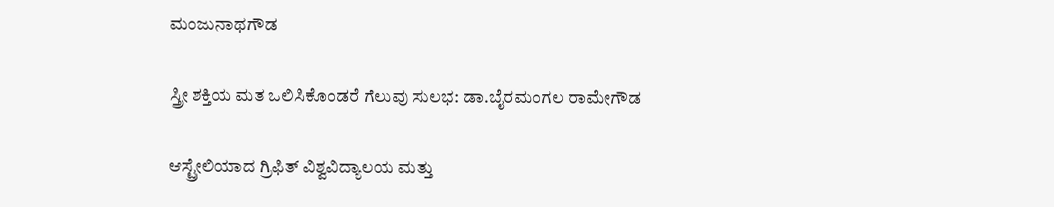ಮಂಜುನಾಥಗೌಡ

ಸ್ತ್ರೀ ಶಕ್ತಿಯ ಮತ ಒಲಿಸಿಕೊಂಡರೆ ಗೆಲುವು ಸುಲಭ: ಡಾ.ಬೈರಮಂಗಲ ರಾಮೇಗೌಡ

ಆಸ್ಟ್ರೇಲಿಯಾದ ಗ್ರಿಫಿತ್ ವಿಶ್ವವಿದ್ಯಾಲಯ ಮತ್ತು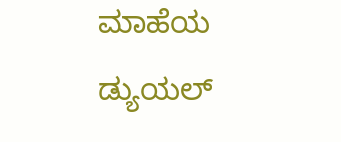ಮಾಹೆಯ ಡ್ಯುಯಲ್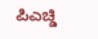ಪಿಎಚ್ಡಿ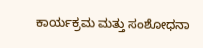ಕಾರ್ಯಕ್ರಮ ಮತ್ತು ಸಂಶೋಧನಾ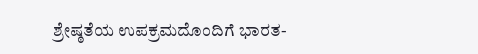ಶ್ರೇಷ್ಠತೆಯ ಉಪಕ್ರಮದೊಂದಿಗೆ ಭಾರತ-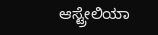ಆಸ್ಟ್ರೇಲಿಯಾ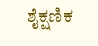ಶೈಕ್ಷಣಿಕ